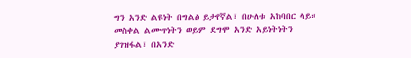ግን አንድ ልዩነት በግልፅ ይታየኛል፣ በሁለቱ አከባበር ላይ።
መስቀል ልሙጥነትን ወይም ደግሞ አንድ አይነትነትን ያገዝፋል፣ በአንድ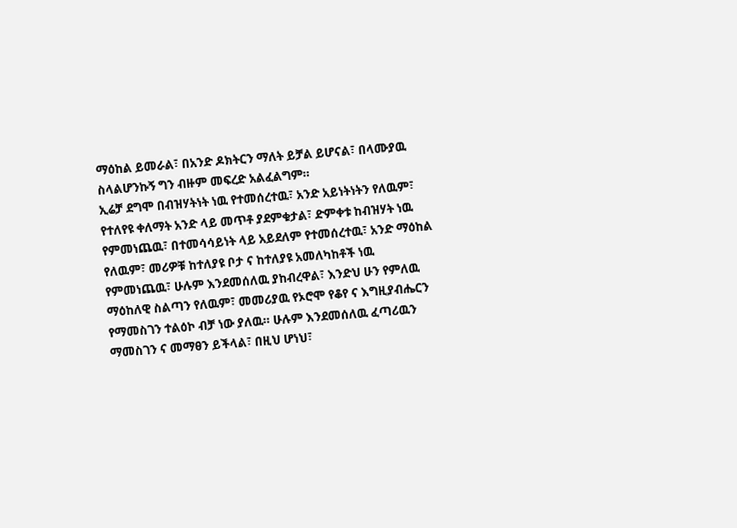ማዕከል ይመራል፣ በአንድ ዶክትርን ማለት ይቻል ይሆናል፣ በላሙያዉ ስላልሆንኩኝ ግን ብዙም መፍረድ አልፈልግም።
ኢሬቻ ደግሞ በብዝሃትነት ነዉ የተመሰረተዉ፣ አንድ አይነትነትን የለዉም፣ የተለየዩ ቀለማት አንድ ላይ መጥቶ ያደምቁታል፣ ድምቀቱ ከብዝሃት ነዉ የምመነጨዉ፣ በተመሳሳይነት ላይ አይደለም የተመሰረተዉ፣ አንድ ማዕከል የለዉም፣ መሪዎቹ ከተለያዩ ቦታ ና ከተለያዩ አመለካከቶች ነዉ የምመነጨዉ፣ ሁሉም እንደመሰለዉ ያከብረዋል፣ እንድህ ሁን የምለዉ ማዕከለዊ ስልጣን የለዉም፣ መመሪያዉ የኦሮሞ የቆየ ና እግዚያብሔርን የማመስገን ተልዕኮ ብቻ ነው ያለዉ። ሁሉም እንደመሰለዉ ፈጣሪዉን ማመስገን ና መማፀን ይችላል፣ በዚህ ሆነህ፣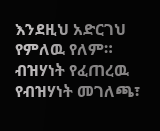እንደዚህ አድርገህ የምለዉ የለም።
ብዝሃነት የፈጠረዉ የብዝሃነት መገለጫ፣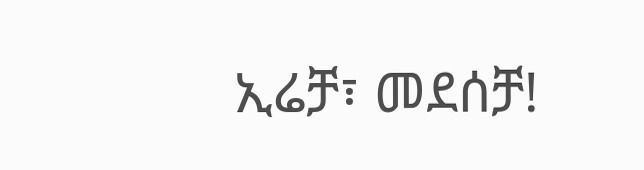ኢሬቻ፣ መደሰቻ!